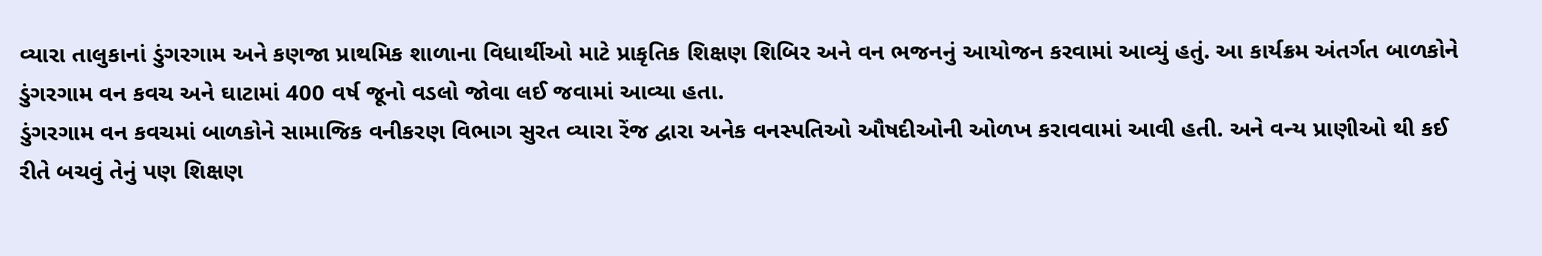વ્યારા તાલુકાનાં ડુંગરગામ અને કણજા પ્રાથમિક શાળાના વિધાર્થીઓ માટે પ્રાકૃતિક શિક્ષણ શિબિર અને વન ભજનનું આયોજન કરવામાં આવ્યું હતું. આ કાર્યક્રમ અંતર્ગત બાળકોને ડુંગરગામ વન કવચ અને ઘાટામાં 400 વર્ષ જૂનો વડલો જોવા લઈ જવામાં આવ્યા હતા.
ડુંગરગામ વન કવચમાં બાળકોને સામાજિક વનીકરણ વિભાગ સુરત વ્યારા રેંજ દ્વારા અનેક વનસ્પતિઓ ઔષદીઓની ઓળખ કરાવવામાં આવી હતી. અને વન્ય પ્રાણીઓ થી કઈ રીતે બચવું તેનું પણ શિક્ષણ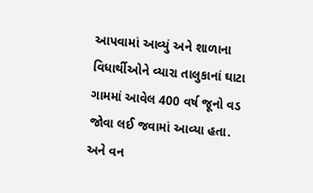આપવામાં આવ્યું અને શાળાના વિધાર્થીઓને વ્યારા તાલુકાનાં ઘાટા ગામમાં આવેલ 400 વર્ષ જૂનો વડ જોવા લઈ જવામાં આવ્યા હતા. અને વન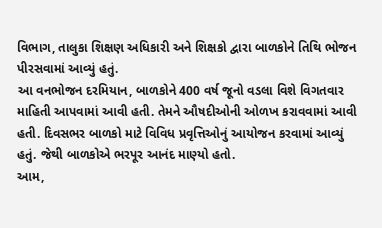વિભાગ, તાલુકા શિક્ષણ અધિકારી અને શિક્ષકો દ્વારા બાળકોને તિથિ ભોજન પીરસવામાં આવ્યું હતું.
આ વનભોજન દરમિયાન, બાળકોને 400 વર્ષ જૂનો વડલા વિશે વિગતવાર માહિતી આપવામાં આવી હતી. તેમને ઔષદીઓની ઓળખ કરાવવામાં આવી હતી. દિવસભર બાળકો માટે વિવિધ પ્રવૃત્તિઓનું આયોજન કરવામાં આવ્યું હતું. જેથી બાળકોએ ભરપૂર આનંદ માણ્યો હતો.
આમ,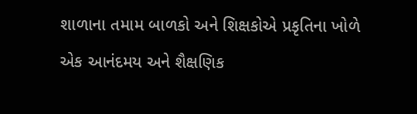શાળાના તમામ બાળકો અને શિક્ષકોએ પ્રકૃતિના ખોળે એક આનંદમય અને શૈક્ષણિક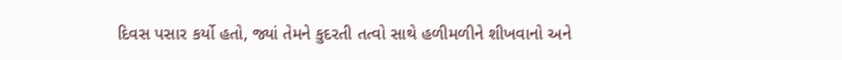દિવસ પસાર કર્યો હતો, જ્યાં તેમને કુદરતી તત્વો સાથે હળીમળીને શીખવાનો અને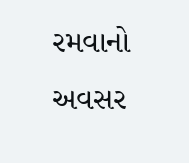રમવાનો અવસર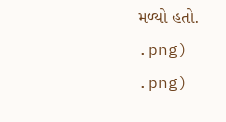મળ્યો હતો.
.png)
.png)